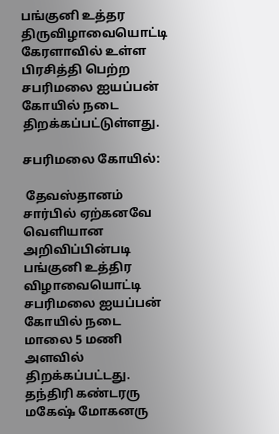பங்குனி உத்தர திருவிழாவையொட்டி கேரளாவில் உள்ள  பிரசித்தி பெற்ற சபரிமலை ஐயப்பன் கோயில் நடை திறக்கப்பட்டுள்ளது.

சபரிமலை கோயில்:

 தேவஸ்தானம் சார்பில் ஏற்கனவே வெளியான அறிவிப்பின்படி பங்குனி உத்திர விழாவையொட்டி சபரிமலை ஐயப்பன் கோயில் நடை மாலை 5 மணி அளவில் திறக்கப்பட்டது.  தந்திரி கண்டரரு மகேஷ் மோகனரு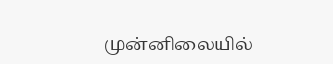முன்னிலையில்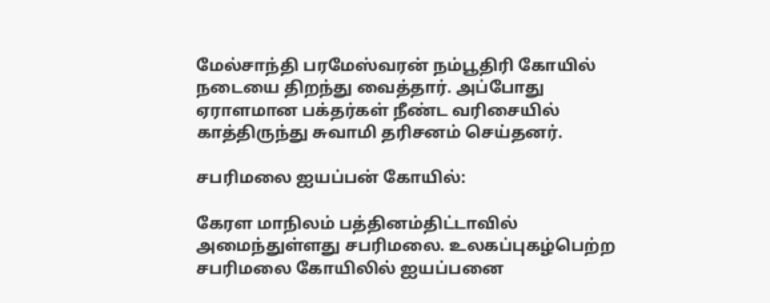மேல்சாந்தி பரமேஸ்வரன் நம்பூதிரி கோயில் நடையை திறந்து வைத்தார். அப்போது ஏராளமான பக்தர்கள் நீண்ட வரிசையில் காத்திருந்து சுவாமி தரிசனம் செய்தனர்.

சபரிமலை ஐயப்பன் கோயில்:

கேரள மாநிலம் பத்தினம்திட்டாவில் அமைந்துள்ளது சபரிமலை. உலகப்புகழ்பெற்ற சபரிமலை கோயிலில் ஐயப்பனை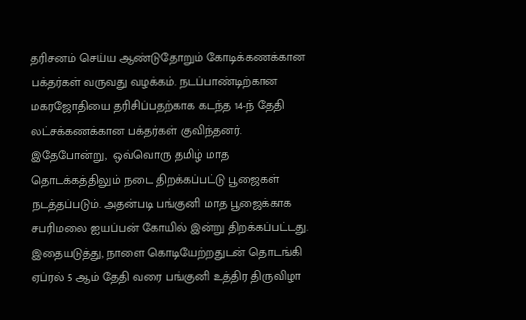தரிசனம் செய்ய ஆண்டுதோறும் கோடிக்கணக்கான பக்தர்கள் வருவது வழக்கம். நடப்பாண்டிற்கான மகரஜோதியை தரிசிப்பதற்காக கடந்த 14-ந் தேதி லட்சக்கணக்கான பக்தர்கள் குவிந்தனர். இதேபோன்று,  ஒவ்வொரு தமிழ் மாத தொடக்கத்திலும் நடை திறக்கப்பட்டு பூஜைகள் நடத்தப்படும். அதன்படி பங்குனி மாத பூஜைக்காக சபரிமலை ஐயப்பன் கோயில் இன்று திறக்கப்பட்டது.  இதையடுத்து, நாளை கொடியேற்றதுடன் தொடங்கி ஏப்ரல் 5 ஆம் தேதி வரை பங்குனி உத்திர திருவிழா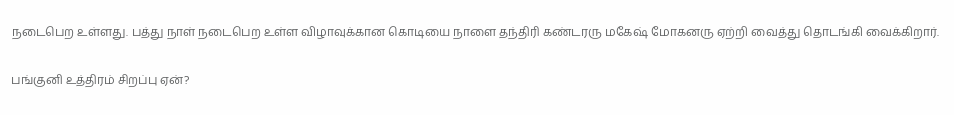நடைபெற உள்ளது. பத்து நாள் நடைபெற உள்ள விழாவுக்கான கொடியை நாளை தந்திரி கண்டரரு மகேஷ் மோகனரு ஏற்றி வைத்து தொடங்கி வைக்கிறார்.

பங்குனி உத்திரம் சிறப்பு ஏன்?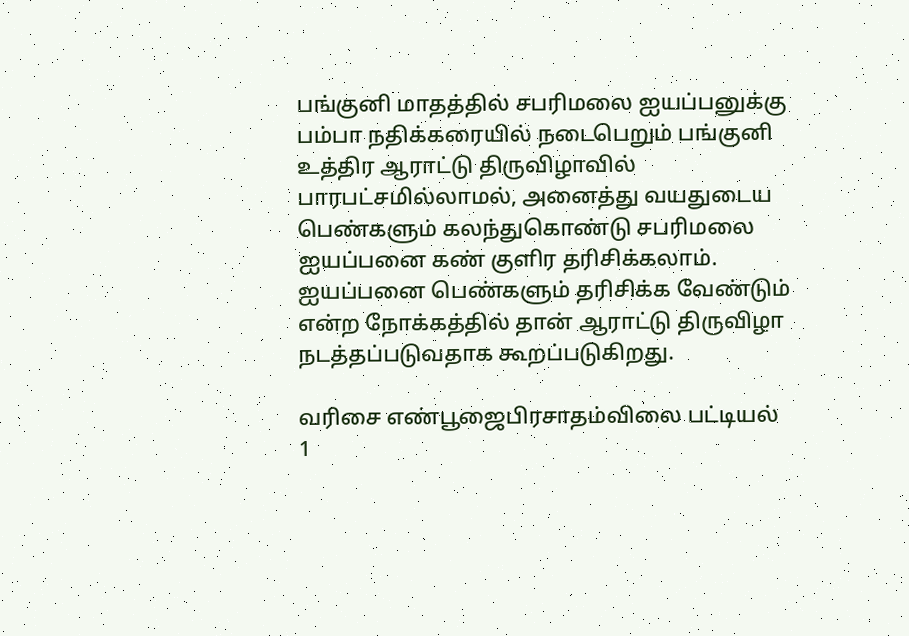பங்குனி மாதத்தில் சபரிமலை ஐயப்பனுக்கு பம்பா நதிக்கரையில் நடைபெறும் பங்குனி உத்திர ஆராட்டு திருவிழாவில் பாரபட்சமில்லாமல், அனைத்து வயதுடைய பெண்களும் கலந்துகொண்டு சபரிமலை ஐயப்பனை கண் குளிர தரிசிக்கலாம். ஐயப்பனை பெண்களும் தரிசிக்க வேண்டும் என்ற நோக்கத்தில் தான் ஆராட்டு திருவிழா நடத்தப்படுவதாக கூறப்படுகிறது.

வரிசை எண்பூஜைபிரசாதம்விலை பட்டியல்
1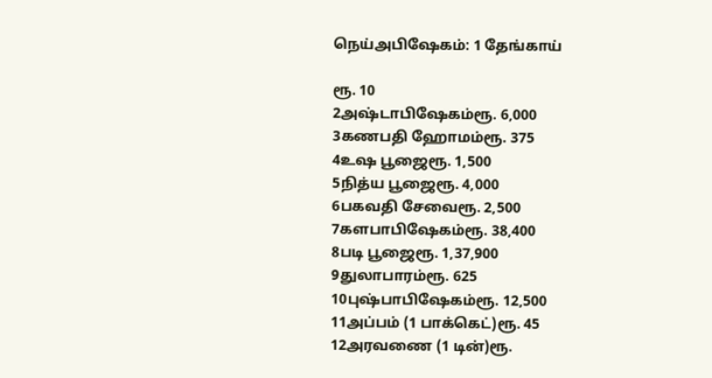நெய்அபிஷேகம்: 1 தேங்காய்

ரூ. 10
2அஷ்டாபிஷேகம்ரூ. 6,000
3கணபதி ஹோமம்ரூ. 375
4உஷ பூஜைரூ. 1,500
5நித்ய பூஜைரூ. 4,000
6பகவதி சேவைரூ. 2,500
7களபாபிஷேகம்ரூ. 38,400
8படி பூஜைரூ. 1,37,900
9துலாபாரம்ரூ. 625
10புஷ்பாபிஷேகம்ரூ. 12,500
11அப்பம் (1 பாக்கெட்)ரூ. 45
12அரவணை (1 டின்)ரூ.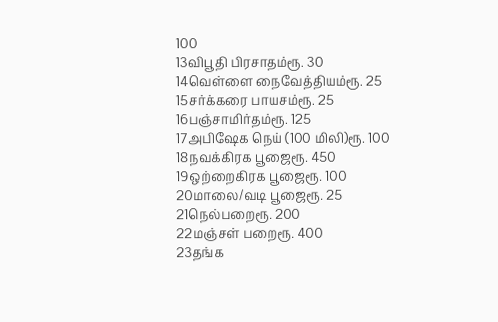100
13விபூதி பிரசாதம்ரூ. 30
14வெள்ளை நைவேத்தியம்ரூ. 25
15சர்க்கரை பாயசம்ரூ. 25
16பஞ்சாமிர்தம்ரூ. 125
17அபிஷேக நெய் (100 மிலி)ரூ. 100
18நவக்கிரக பூஜைரூ. 450
19ஒற்றைகிரக பூஜைரூ. 100
20மாலை/வடி பூஜைரூ. 25
21நெல்பறைரூ. 200
22மஞ்சள் பறைரூ. 400
23தங்க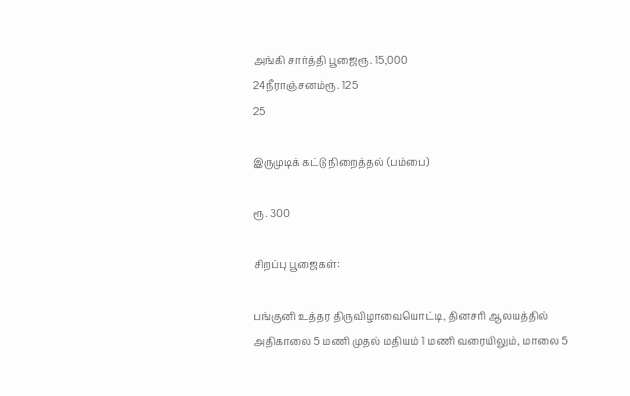அங்கி சார்த்தி பூஜைரூ. 15,000
24நீராஞ்சனம்ரூ. 125
25

இருமுடிக் கட்டு நிறைத்தல் (பம்பை)

ரூ. 300

சிறப்பு பூஜைகள்:

பங்குனி உத்தர திருவிழாவையொட்டி, தினசரி ஆலயத்தில் அதிகாலை 5 மணி முதல் மதியம் 1 மணி வரையிலும், மாலை 5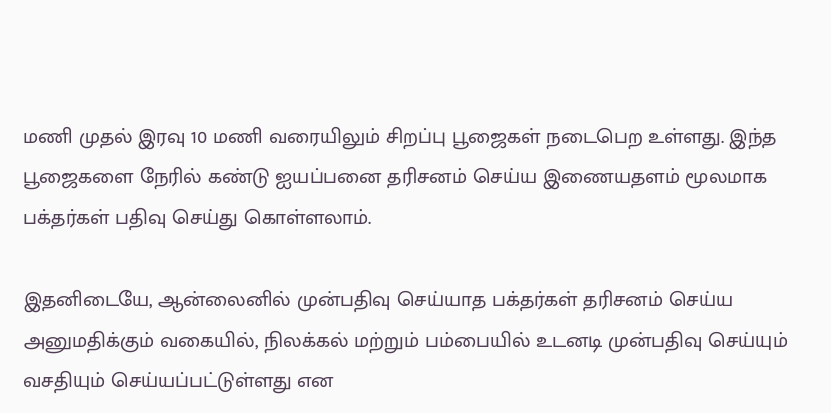மணி முதல் இரவு 10 மணி வரையிலும் சிறப்பு பூஜைகள் நடைபெற உள்ளது. இந்த பூஜைகளை நேரில் கண்டு ஐயப்பனை தரிசனம் செய்ய இணையதளம் மூலமாக பக்தர்கள் பதிவு செய்து கொள்ளலாம்.

இதனிடையே, ஆன்லைனில் முன்பதிவு செய்யாத பக்தர்கள் தரிசனம் செய்ய அனுமதிக்கும் வகையில், நிலக்கல் மற்றும் பம்பையில் உடனடி முன்பதிவு செய்யும் வசதியும் செய்யப்பட்டுள்ளது என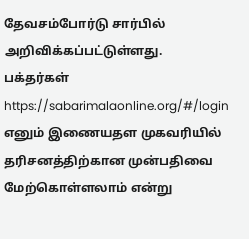தேவசம்போர்டு சார்பில் அறிவிக்கப்பட்டுள்ளது. பக்தர்கள் https://sabarimalaonline.org/#/login எனும் இணையதள முகவரியில் தரிசனத்திற்கான முன்பதிவை மேற்கொள்ளலாம் என்று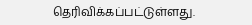தெரிவிக்கப்பட்டுள்ளது.